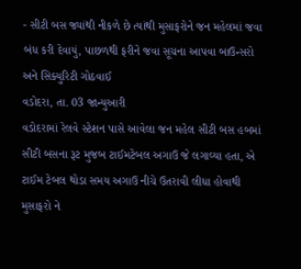- સીટી બસ જ્યાંથી નીકળે છે ત્યાંથી મુસાફરોને જન મહેલમાં જવા બંધ કરી દેવાયું, પાછળથી ફરીને જવા સૂચના આપવા બાઉન્સરો અને સિક્યુરિટી ગોઠવાઈ
વડોદરા, તા. 03 જાન્યુઆરી
વડોદરામાં રેલવે સ્ટેશન પાસે આવેલા જન મહેલ સીટી બસ હબમાં સીટી બસના રૂટ મુજબ ટાઈમટેબલ અગાઉ જે લગાવ્યા હતા, એ ટાઈમ ટેબલ થોડા સમય અગાઉ નીચે ઉતરાવી લીધા હોવાથી મુસાફરો ને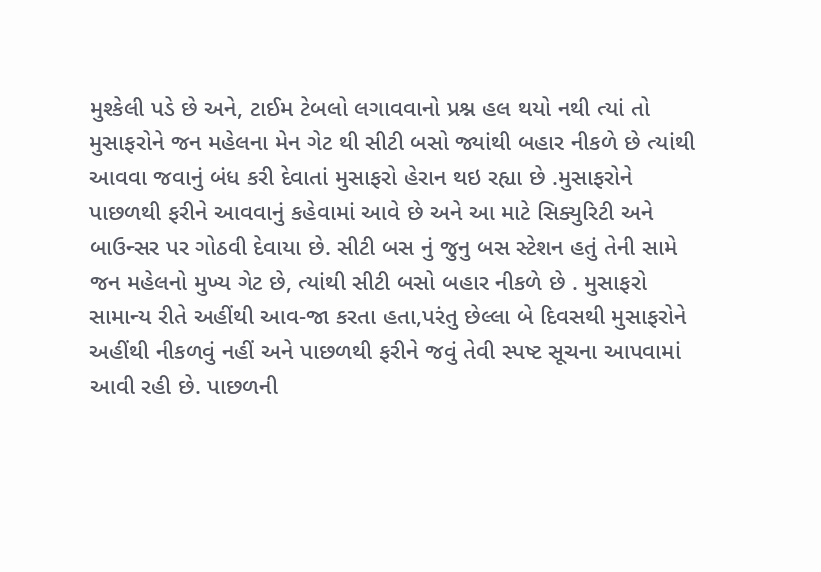મુશ્કેલી પડે છે અને, ટાઈમ ટેબલો લગાવવાનો પ્રશ્ન હલ થયો નથી ત્યાં તો મુસાફરોને જન મહેલના મેન ગેટ થી સીટી બસો જ્યાંથી બહાર નીકળે છે ત્યાંથી આવવા જવાનું બંધ કરી દેવાતાં મુસાફરો હેરાન થઇ રહ્યા છે .મુસાફરોને પાછળથી ફરીને આવવાનું કહેવામાં આવે છે અને આ માટે સિક્યુરિટી અને બાઉન્સર પર ગોઠવી દેવાયા છે. સીટી બસ નું જુનુ બસ સ્ટેશન હતું તેની સામે જન મહેલનો મુખ્ય ગેટ છે, ત્યાંથી સીટી બસો બહાર નીકળે છે . મુસાફરો સામાન્ય રીતે અહીંથી આવ-જા કરતા હતા,પરંતુ છેલ્લા બે દિવસથી મુસાફરોને અહીંથી નીકળવું નહીં અને પાછળથી ફરીને જવું તેવી સ્પષ્ટ સૂચના આપવામાં આવી રહી છે. પાછળની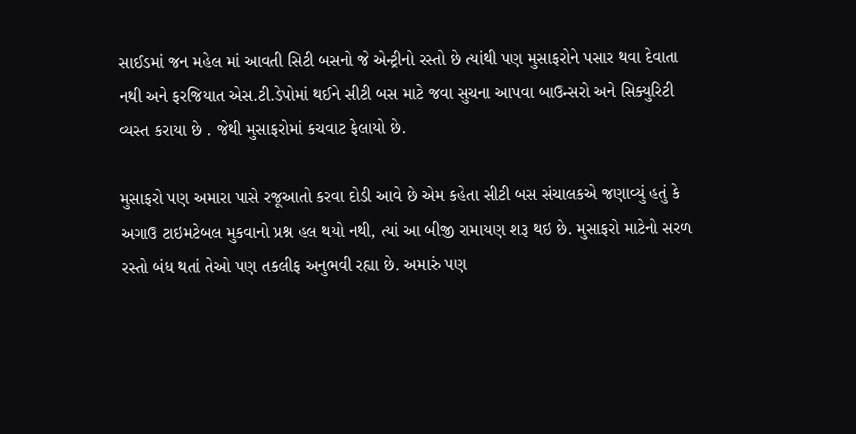સાઈડમાં જન મહેલ માં આવતી સિટી બસનો જે એન્ટ્રીનો રસ્તો છે ત્યાંથી પણ મુસાફરોને પસાર થવા દેવાતા નથી અને ફરજિયાત એસ.ટી.ડેપોમાં થઈને સીટી બસ માટે જવા સુચના આપવા બાઉન્સરો અને સિક્યુરિટી વ્યસ્ત કરાયા છે . જેથી મુસાફરોમાં કચવાટ ફેલાયો છે.

મુસાફરો પણ અમારા પાસે રજૂઆતો કરવા દોડી આવે છે એમ કહેતા સીટી બસ સંચાલકએ જણાવ્યું હતું કે અગાઉ ટાઇમટેબલ મુકવાનો પ્રશ્ન હલ થયો નથી, ત્યાં આ બીજી રામાયણ શરૂ થઇ છે. મુસાફરો માટેનો સરળ રસ્તો બંધ થતાં તેઓ પણ તકલીફ અનુભવી રહ્યા છે. અમારું પણ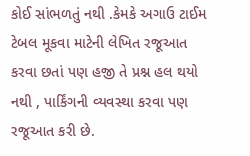કોઈ સાંભળતું નથી .કેમકે અગાઉ ટાઈમ ટેબલ મૂકવા માટેની લેખિત રજૂઆત કરવા છતાં પણ હજી તે પ્રશ્ન હલ થયો નથી , પાર્કિંગની વ્યવસ્થા કરવા પણ રજૂઆત કરી છે.